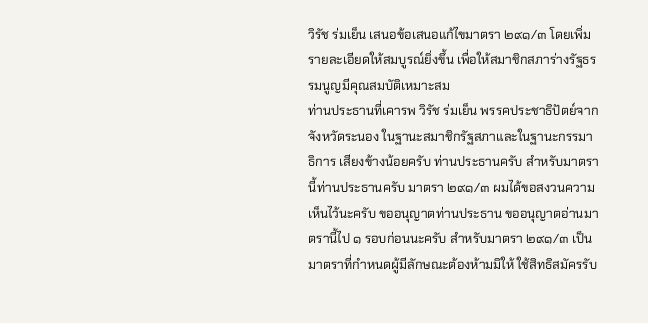วิรัช ร่มเย็น เสนอข้อเสนอแก้ไขมาตรา ๒๙๑/๓ โดยเพิ่มรายละเอียดให้สมบูรณ์ยิ่งขึ้น เพื่อให้สมาชิกสภาร่างรัฐธรรมนูญมีคุณสมบัติเหมาะสม
ท่านประธานที่เคารพ วิรัช ร่มเย็น พรรคประชาธิปัตย์จากจังหวัดระนอง ในฐานะสมาชิกรัฐสภาและในฐานะกรรมาธิการ เสียงข้างน้อยครับ ท่านประธานครับ สำหรับมาตรานี้ท่านประธานครับ มาตรา ๒๙๑/๓ ผมได้ขอสงวนความเห็นไว้นะครับ ขออนุญาตท่านประธาน ขออนุญาตอ่านมาตรานี้ไป ๑ รอบก่อนนะครับ สำหรับมาตรา ๒๙๑/๓ เป็นมาตราที่กำหนดผู้มีลักษณะต้องห้ามมิให้ ใช้สิทธิสมัครรับ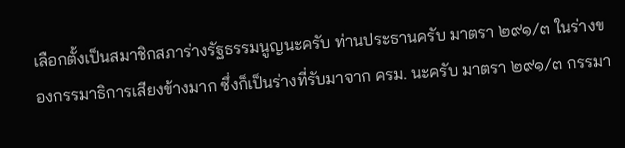เลือกตั้งเป็นสมาชิกสภาร่างรัฐธรรมนูญนะครับ ท่านประธานครับ มาตรา ๒๙๑/๓ ในร่างของกรรมาธิการเสียงข้างมาก ซึ่งก็เป็นร่างที่รับมาจาก ครม. นะครับ มาตรา ๒๙๑/๓ กรรมา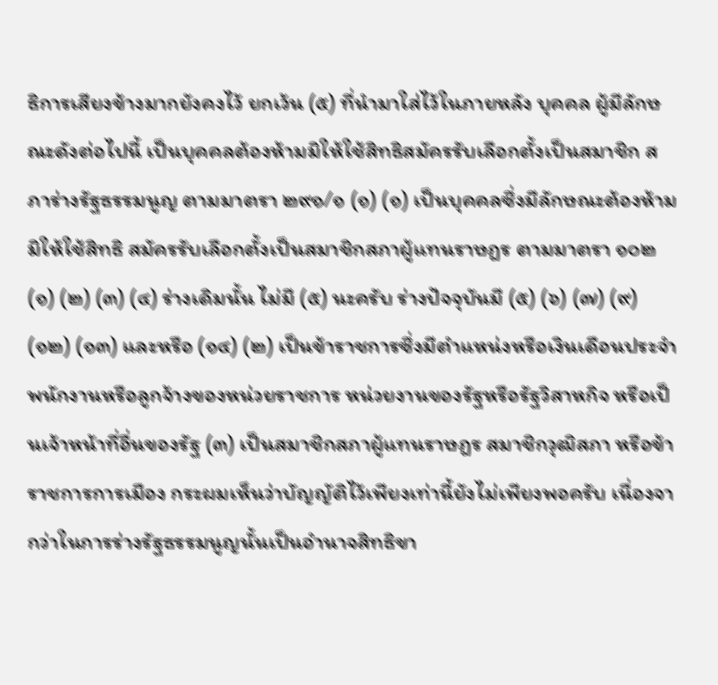ธิการเสียงข้างมากยังคงไว้ ยกเว้น (๕) ที่นำมาใส่ไว้ในภายหลัง บุคคล ผู้มีลักษณะดังต่อไปนี้ เป็นบุคคลต้องห้ามมิให้ใช้สิทธิสมัครรับเลือกตั้งเป็นสมาชิก สภาร่างรัฐธรรมนูญ ตามมาตรา ๒๙๑/๑ (๑) (๑) เป็นบุคคลซึ่งมีลักษณะต้องห้ามมิให้ใช้สิทธิ สมัครรับเลือกตั้งเป็นสมาชิกสภาผู้แทนราษฎร ตามมาตรา ๑๐๒ (๑) (๒) (๓) (๔) ร่างเดิมนั้น ไม่มี (๕) นะครับ ร่างปัจจุบันมี (๕) (๖) (๗) (๙) (๑๒) (๑๓) และหรือ (๑๔) (๒) เป็นข้าราชการซึ่งมีตำแหน่งหรือเงินเดือนประจำ พนักงานหรือลูกจ้างของหน่วยราชการ หน่วยงานของรัฐหรือรัฐวิสาหกิจ หรือเป็นเจ้าหน้าที่อื่นของรัฐ (๓) เป็นสมาชิกสภาผู้แทนราษฎร สมาชิกวุฒิสภา หรือข้าราชการการเมือง กระผมเห็นว่าบัญญัติไว้เพียงเท่านี้ยังไม่เพียงพอครับ เนื่องจากว่าในการร่างรัฐธรรมนูญนั้นเป็นอำนาจสิทธิขา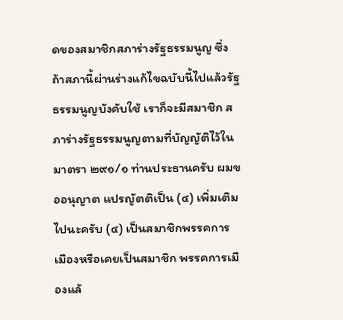ดของสมาชิกสภาร่างรัฐธรรมนูญ ซึ่งถ้าสภานี้ผ่านร่างแก้ไขฉบับนี้ไปแล้วรัฐธรรมนูญบังคับใช้ เราก็จะมีสมาชิก สภาร่างรัฐธรรมนูญตามที่บัญญัติไว้ในมาตรา ๒๙๑/๑ ท่านประธานครับ ผมขออนุญาต แปรญัตติเป็น (๔) เพิ่มเติมไปนะครับ (๔) เป็นสมาชิกพรรคการเมืองหรือเคยเป็นสมาชิก พรรคการเมืองแล้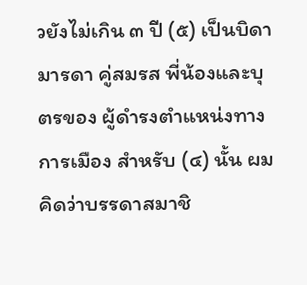วยังไม่เกิน ๓ ปี (๕) เป็นบิดา มารดา คู่สมรส พี่น้องและบุตรของ ผู้ดำรงตำแหน่งทางการเมือง สำหรับ (๔) นั้น ผมคิดว่าบรรดาสมาชิ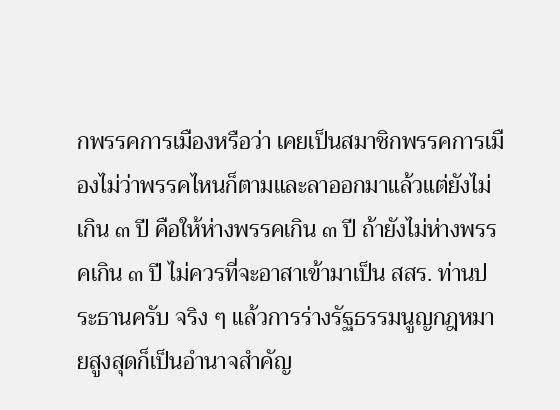กพรรคการเมืองหรือว่า เคยเป็นสมาชิกพรรคการเมืองไม่ว่าพรรคไหนก็ตามและลาออกมาแล้วแต่ยังไม่เกิน ๓ ปี คือให้ห่างพรรคเกิน ๓ ปี ถ้ายังไม่ห่างพรรคเกิน ๓ ปี ไม่ควรที่จะอาสาเข้ามาเป็น สสร. ท่านประธานครับ จริง ๆ แล้วการร่างรัฐธรรมนูญกฎหมายสูงสุดก็เป็นอำนาจสำคัญ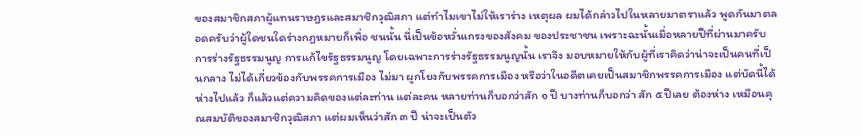ของสมาชิกสภาผู้แทนราษฎรและสมาชิกวุฒิสภา แต่ทำไมเขาไม่ให้เราร่าง เหตุผล ผมได้กล่าวไปในหลายมาตราแล้ว พูดกันมาตลอดครับว่าผู้ใดชนใดร่างกฎหมายก็เพื่อ ชนนั้น นี่เป็นข้อหวั่นเกรงของสังคม ของประชาชน เพราะฉะนั้นเมื่อหลายปีที่ผ่านมาครับ การร่างรัฐธรรมนูญ การแก้ไขรัฐธรรมนูญ โดยเฉพาะการร่างรัฐธรรมนูญนั้น เราจึง มอบหมายให้กับผู้ที่เราคิดว่าน่าจะเป็นคนที่เป็นกลาง ไม่ได้เกี่ยวข้องกับพรรคการเมือง ไม่มา ผูกโยงกับพรรคการเมือง หรือว่าในอดีตเคยเป็นสมาชิกพรรคการเมือง แต่บัดนี้ได้ห่างไปแล้ว ก็แล้วแต่ความคิดของแต่ละท่าน แต่ละคน หลายท่านก็บอกว่าสัก ๑ ปี บางท่านก็บอกว่า สัก ๕ ปีเลย ต้องห่าง เหมือนคุณสมบัติของสมาชิกวุฒิสภา แต่ผมเห็นว่าสัก ๓ ปี น่าจะเป็นตัว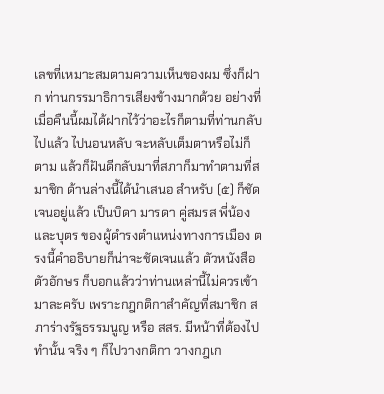เลขที่เหมาะสมตามความเห็นของผม ซึ่งก็ฝาก ท่านกรรมาธิการเสียงข้างมากด้วย อย่างที่เมื่อคืนนี้ผมได้ฝากไว้ว่าอะไรก็ตามที่ท่านกลับไปแล้ว ไปนอนหลับ จะหลับเต็มตาหรือไม่ก็ตาม แล้วก็ฝันดีกลับมาที่สภาก็มาทำตามที่สมาชิก ด้านล่างนี้ได้นำเสนอ สำหรับ (๕) ก็ชัดเจนอยู่แล้ว เป็นบิดา มารดา คู่สมรส พี่น้อง และบุตร ของผู้ดำรงตำแหน่งทางการเมือง ตรงนี้คำอธิบายก็น่าจะชัดเจนแล้ว ตัวหนังสือ ตัวอักษร ก็บอกแล้วว่าท่านเหล่านี้ไม่ควรเข้ามาละครับ เพราะกฎกติกาสำคัญที่สมาชิก สภาร่างรัฐธรรมนูญ หรือ สสร. มีหน้าที่ต้องไปทำนั้น จริง ๆ ก็ไปวางกติกา วางกฎเก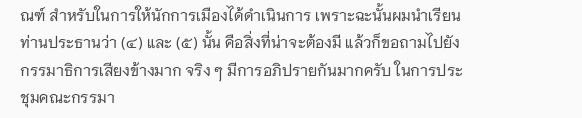ณฑ์ สำหรับในการให้นักการเมืองได้ดำเนินการ เพราะฉะนั้นผมนำเรียนท่านประธานว่า (๔) และ (๕) นั้น คือสิ่งที่น่าจะต้องมี แล้วก็ขอถามไปยังกรรมาธิการเสียงข้างมาก จริง ๆ มีการอภิปรายกันมากครับ ในการประชุมคณะกรรมา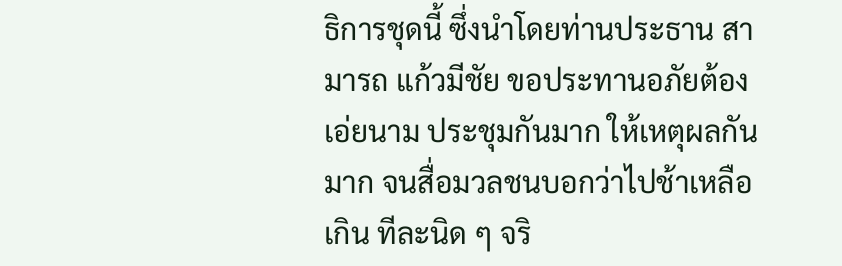ธิการชุดนี้ ซึ่งนำโดยท่านประธาน สามารถ แก้วมีชัย ขอประทานอภัยต้องเอ่ยนาม ประชุมกันมาก ให้เหตุผลกันมาก จนสื่อมวลชนบอกว่าไปช้าเหลือเกิน ทีละนิด ๆ จริ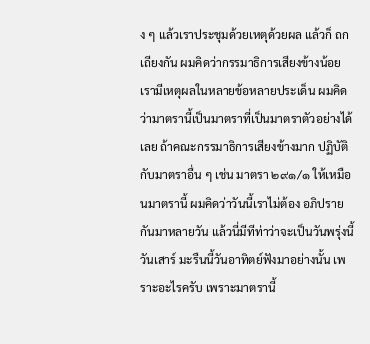ง ๆ แล้วเราประชุมด้วยเหตุด้วยผล แล้วก็ ถกเถียงกัน ผมคิดว่ากรรมาธิการเสียงข้างน้อยเรามีเหตุผลในหลายข้อหลายประเด็น ผมคิดว่ามาตรานี้เป็นมาตราที่เป็นมาตราตัวอย่างได้เลย ถ้าคณะกรรมาธิการเสียงข้างมาก ปฏิบัติกับมาตราอื่น ๆ เช่น มาตรา ๒๙๑/๑ ให้เหมือนมาตรานี้ ผมคิดว่าวันนี้เราไม่ต้อง อภิปรายกันมาหลายวัน แล้วนี่มีทีท่าว่าจะเป็นวันพรุ่งนี้วันเสาร์ มะรืนนี้วันอาทิตย์ฟังมาอย่างนั้น เพราะอะไรครับ เพราะมาตรานี้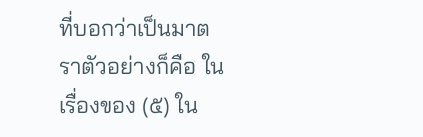ที่บอกว่าเป็นมาตราตัวอย่างก็คือ ในเรื่องของ (๕) ใน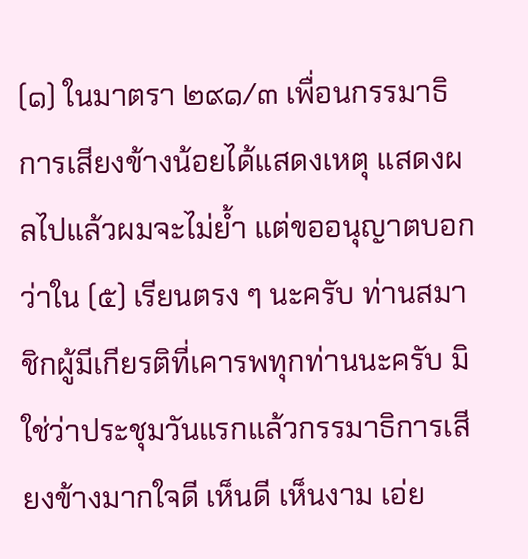(๑) ในมาตรา ๒๙๑/๓ เพื่อนกรรมาธิการเสียงข้างน้อยได้แสดงเหตุ แสดงผลไปแล้วผมจะไม่ย้ำ แต่ขออนุญาตบอกว่าใน (๕) เรียนตรง ๆ นะครับ ท่านสมาชิกผู้มีเกียรติที่เคารพทุกท่านนะครับ มิใช่ว่าประชุมวันแรกแล้วกรรมาธิการเสียงข้างมากใจดี เห็นดี เห็นงาม เอ่ย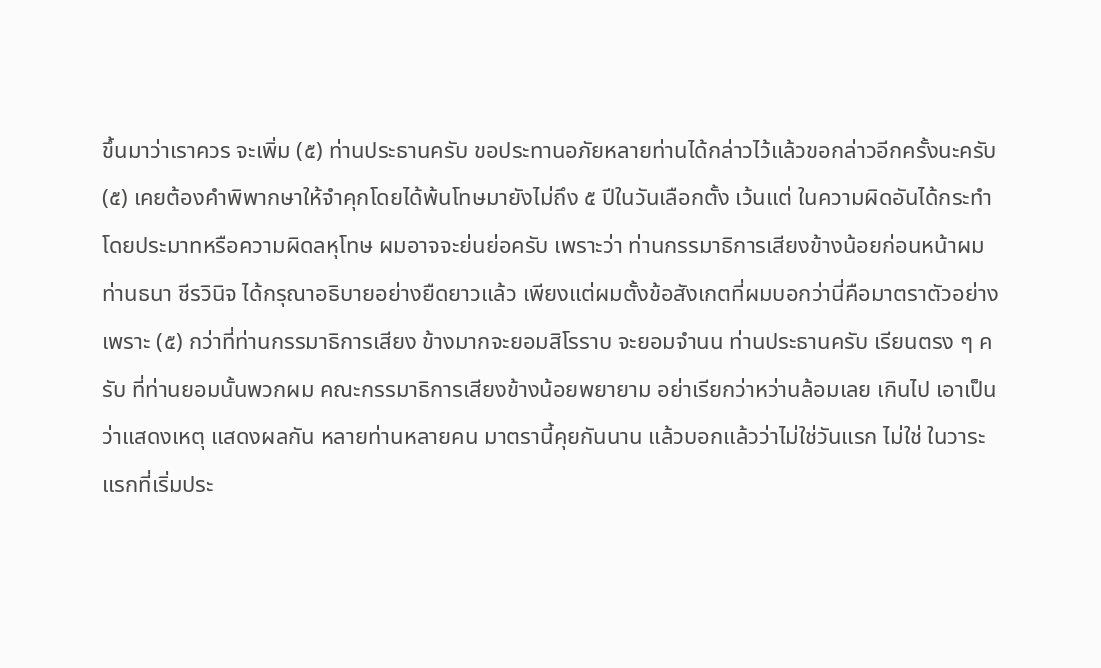ขึ้นมาว่าเราควร จะเพิ่ม (๕) ท่านประธานครับ ขอประทานอภัยหลายท่านได้กล่าวไว้แล้วขอกล่าวอีกครั้งนะครับ (๕) เคยต้องคำพิพากษาให้จำคุกโดยได้พ้นโทษมายังไม่ถึง ๕ ปีในวันเลือกตั้ง เว้นแต่ ในความผิดอันได้กระทำโดยประมาทหรือความผิดลหุโทษ ผมอาจจะย่นย่อครับ เพราะว่า ท่านกรรมาธิการเสียงข้างน้อยก่อนหน้าผม ท่านธนา ชีรวินิจ ได้กรุณาอธิบายอย่างยืดยาวแล้ว เพียงแต่ผมตั้งข้อสังเกตที่ผมบอกว่านี่คือมาตราตัวอย่าง เพราะ (๕) กว่าที่ท่านกรรมาธิการเสียง ข้างมากจะยอมสิโรราบ จะยอมจำนน ท่านประธานครับ เรียนตรง ๆ ครับ ที่ท่านยอมนั้นพวกผม คณะกรรมาธิการเสียงข้างน้อยพยายาม อย่าเรียกว่าหว่านล้อมเลย เกินไป เอาเป็นว่าแสดงเหตุ แสดงผลกัน หลายท่านหลายคน มาตรานี้คุยกันนาน แล้วบอกแล้วว่าไม่ใช่วันแรก ไม่ใช่ ในวาระแรกที่เริ่มประ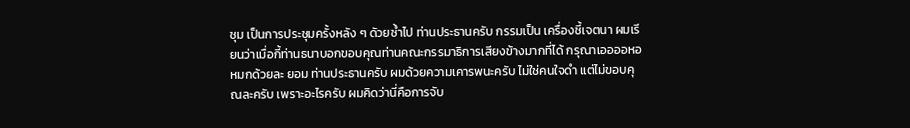ชุม เป็นการประชุมครั้งหลัง ๆ ดัวยซ้ำไป ท่านประธานครับ กรรมเป็น เครื่องชี้เจตนา ผมเรียนว่าเมื่อกี้ท่านธนาบอกขอบคุณท่านคณะกรรมาธิการเสียงข้างมากที่ได้ กรุณาเออออหอหมกด้วยละ ยอม ท่านประธานครับ ผมด้วยความเคารพนะครับ ไม่ใช่คนใจดำ แต่ไม่ขอบคุณละครับ เพราะอะไรครับ ผมคิดว่านี่คือการจับ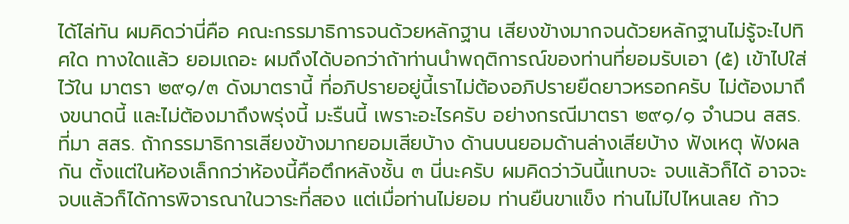ได้ไล่ทัน ผมคิดว่านี่คือ คณะกรรมาธิการจนด้วยหลักฐาน เสียงข้างมากจนด้วยหลักฐานไม่รู้จะไปทิศใด ทางใดแล้ว ยอมเถอะ ผมถึงได้บอกว่าถ้าท่านนำพฤติการณ์ของท่านที่ยอมรับเอา (๕) เข้าไปใส่ไว้ใน มาตรา ๒๙๑/๓ ดังมาตรานี้ ที่อภิปรายอยู่นี้เราไม่ต้องอภิปรายยืดยาวหรอกครับ ไม่ต้องมาถึงขนาดนี้ และไม่ต้องมาถึงพรุ่งนี้ มะรืนนี้ เพราะอะไรครับ อย่างกรณีมาตรา ๒๙๑/๑ จำนวน สสร. ที่มา สสร. ถ้ากรรมาธิการเสียงข้างมากยอมเสียบ้าง ด้านบนยอมด้านล่างเสียบ้าง ฟังเหตุ ฟังผลกัน ตั้งแต่ในห้องเล็กกว่าห้องนี้คือตึกหลังชั้น ๓ นี่นะครับ ผมคิดว่าวันนี้แทบจะ จบแล้วก็ได้ อาจจะจบแล้วก็ได้การพิจารณาในวาระที่สอง แต่เมื่อท่านไม่ยอม ท่านยืนขาแข็ง ท่านไม่ไปไหนเลย ก้าว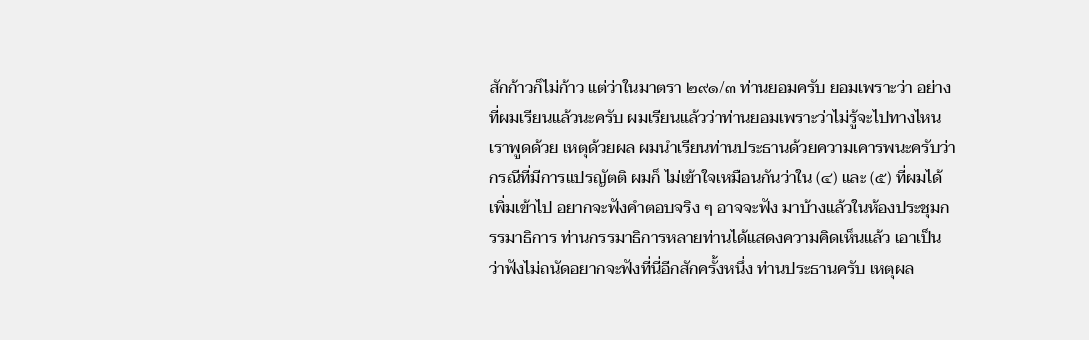สักก้าวก็ไม่ก้าว แต่ว่าในมาตรา ๒๙๑/๓ ท่านยอมครับ ยอมเพราะว่า อย่างที่ผมเรียนแล้วนะครับ ผมเรียนแล้วว่าท่านยอมเพราะว่าไม่รู้จะไปทางไหน เราพูดด้วย เหตุด้วยผล ผมนำเรียนท่านประธานด้วยความเคารพนะครับว่ากรณีที่มีการแปรญัตติ ผมก็ ไม่เข้าใจเหมือนกันว่าใน (๔) และ (๕) ที่ผมได้เพิ่มเข้าไป อยากจะฟังคำตอบจริง ๆ อาจจะฟัง มาบ้างแล้วในห้องประชุมกรรมาธิการ ท่านกรรมาธิการหลายท่านได้แสดงความคิดเห็นแล้ว เอาเป็นว่าฟังไม่ถนัดอยากจะฟังที่นี่อีกสักครั้งหนึ่ง ท่านประธานครับ เหตุผล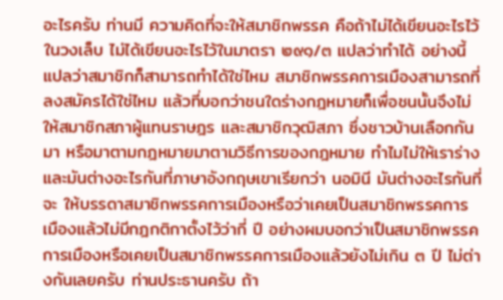อะไรครับ ท่านมี ความคิดที่จะให้สมาชิกพรรค คือถ้าไม่ได้เขียนอะไรไว้ในวงเล็บ ไม่ได้เขียนอะไรไว้ในมาตรา ๒๙๑/๓ แปลว่าทำได้ อย่างนี้แปลว่าสมาชิกก็สามารถทำได้ใช่ไหม สมาชิกพรรคการเมืองสามารถที่ ลงสมัครได้ใช่ไหม แล้วที่บอกว่าชนใดร่างกฎหมายก็เพื่อชนนั้นจึงไม่ให้สมาชิกสภาผู้แทนราษฎร และสมาชิกวุฒิสภา ซึ่งชาวบ้านเลือกกันมา หรือมาตามกฎหมายมาตามวิธีการของกฎหมาย ทำไมไม่ให้เราร่าง และมันต่างอะไรกันที่ภาษาอังกฤษเขาเรียกว่า นอมินี มันต่างอะไรกันที่จะ ให้บรรดาสมาชิกพรรคการเมืองหรือว่าเคยเป็นสมาชิกพรรคการเมืองแล้วไม่มีกฎกติกาตั้งไว้ว่ากี่ ปี อย่างผมบอกว่าเป็นสมาชิกพรรคการเมืองหรือเคยเป็นสมาชิกพรรคการเมืองแล้วยังไม่เกิน ๓ ปี ไม่ต่างกันเลยครับ ท่านประธานครับ ถ้า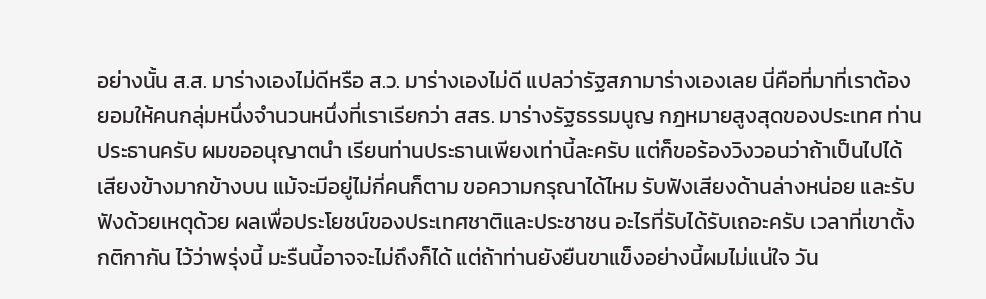อย่างนั้น ส.ส. มาร่างเองไม่ดีหรือ ส.ว. มาร่างเองไม่ดี แปลว่ารัฐสภามาร่างเองเลย นี่คือที่มาที่เราต้องยอมให้คนกลุ่มหนึ่งจำนวนหนึ่งที่เราเรียกว่า สสร. มาร่างรัฐธรรมนูญ กฎหมายสูงสุดของประเทศ ท่านประธานครับ ผมขออนุญาตนำ เรียนท่านประธานเพียงเท่านี้ละครับ แต่ก็ขอร้องวิงวอนว่าถ้าเป็นไปได้ เสียงข้างมากข้างบน แม้จะมีอยู่ไม่กี่คนก็ตาม ขอความกรุณาได้ไหม รับฟังเสียงด้านล่างหน่อย และรับฟังด้วยเหตุด้วย ผลเพื่อประโยชน์ของประเทศชาติและประชาชน อะไรที่รับได้รับเถอะครับ เวลาที่เขาตั้งกติกากัน ไว้ว่าพรุ่งนี้ มะรืนนี้อาจจะไม่ถึงก็ได้ แต่ถ้าท่านยังยืนขาแข็งอย่างนี้ผมไม่แน่ใจ วัน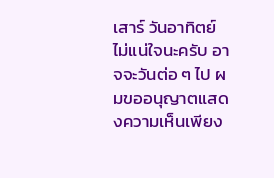เสาร์ วันอาทิตย์ ไม่แน่ใจนะครับ อาจจะวันต่อ ๆ ไป ผมขออนุญาตแสดงความเห็นเพียง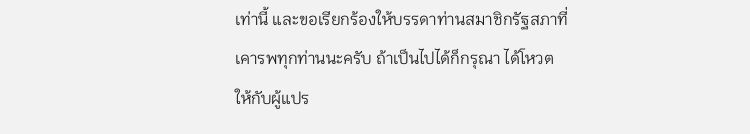เท่านี้ และขอเรียกร้องให้บรรดาท่านสมาชิกรัฐสภาที่เคารพทุกท่านนะครับ ถ้าเป็นไปได้ก็กรุณา ได้โหวตให้กับผู้แปร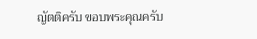ญัตติครับ ขอบพระคุณครับ